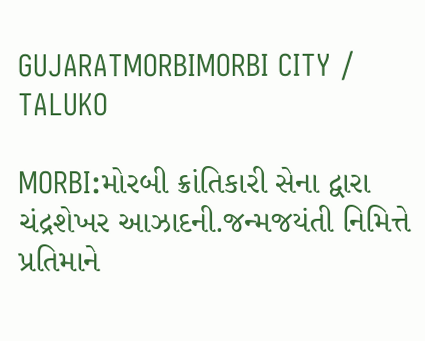GUJARATMORBIMORBI CITY / TALUKO

MORBI:મોરબી ક્રાંતિકારી સેના દ્વારા ચંદ્રશેખર આઝાદની.જન્મજયંતી નિમિત્તે પ્રતિમાને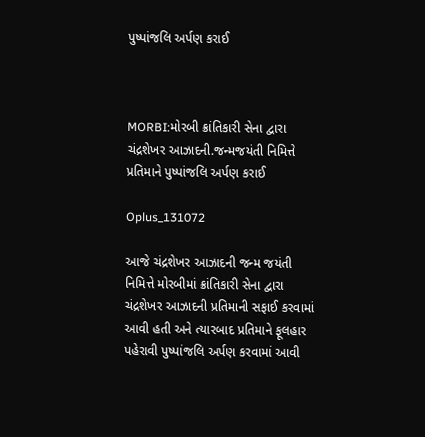પુષ્પાંજલિ અર્પણ કરાઈ



MORBI:મોરબી ક્રાંતિકારી સેના દ્વારા ચંદ્રશેખર આઝાદની.જન્મજયંતી નિમિત્તે પ્રતિમાને પુષ્પાંજલિ અર્પણ કરાઈ

Oplus_131072

આજે ચંદ્રશેખર આઝાદની જન્મ જયંતી નિમિત્તે મોરબીમાં ક્રાંતિકારી સેના દ્વારા ચંદ્રશેખર આઝાદની પ્રતિમાની સફાઈ કરવામાં આવી હતી અને ત્યારબાદ પ્રતિમાને ફૂલહાર પહેરાવી પુષ્પાંજલિ અર્પણ કરવામાં આવી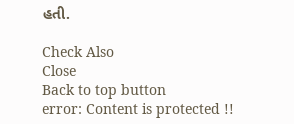હતી.

Check Also
Close
Back to top button
error: Content is protected !!